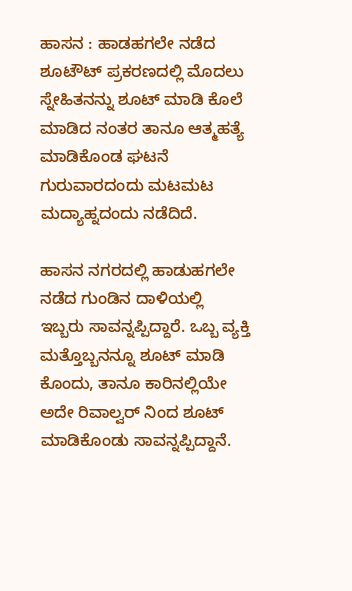ಹಾಸನ : ಹಾಡಹಗಲೇ ನಡೆದ ಶೂಟೌಟ್ ಪ್ರಕರಣದಲ್ಲಿ ಮೊದಲು ಸ್ನೇಹಿತನನ್ನು ಶೂಟ್ ಮಾಡಿ ಕೊಲೆ ಮಾಡಿದ ನಂತರ ತಾನೂ ಆತ್ಮಹತ್ಯೆ ಮಾಡಿಕೊಂಡ ಘಟನೆ ಗುರುವಾರದಂದು ಮಟಮಟ ಮದ್ಯಾಹ್ನದಂದು ನಡೆದಿದೆ.

ಹಾಸನ ನಗರದಲ್ಲಿ ಹಾಡುಹಗಲೇ ನಡೆದ ಗುಂಡಿನ ದಾಳಿಯಲ್ಲಿ ಇಬ್ಬರು ಸಾವನ್ನಪ್ಪಿದ್ದಾರೆ. ಒಬ್ಬ ವ್ಯಕ್ತಿ ಮತ್ತೊಬ್ಬನನ್ನೂ ಶೂಟ್ ಮಾಡಿ ಕೊಂದು, ತಾನೂ ಕಾರಿನಲ್ಲಿಯೇ ಅದೇ ರಿವಾಲ್ವರ್ ನಿಂದ ಶೂಟ್ ಮಾಡಿಕೊಂಡು ಸಾವನ್ನಪ್ಪಿದ್ದಾನೆ.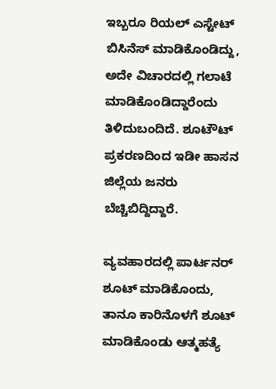ಇಬ್ಬರೂ ರಿಯಲ್ ಎಸ್ಟೇಟ್ ಬಿಸಿನೆಸ್ ಮಾಡಿಕೊಂಡಿದ್ದು, ಅದೇ ವಿಚಾರದಲ್ಲಿ ಗಲಾಟೆ ಮಾಡಿಕೊಂಡಿದ್ದಾರೆಂದು ತಿಳಿದುಬಂದಿದೆ. ಶೂಟೌಟ್ ಪ್ರಕರಣದಿಂದ ಇಡೀ ಹಾಸನ ಜಿಲ್ಲೆಯ ಜನರು ಬೆಚ್ಚಿಬಿದ್ದಿದ್ದಾರೆ.

ವ್ಯವಹಾರದಲ್ಲಿ ಪಾರ್ಟನರ್ ಶೂಟ್ ಮಾಡಿಕೊಂದು, ತಾನೂ ಕಾರಿನೊಳಗೆ ಶೂಟ್ ಮಾಡಿಕೊಂಡು ಆತ್ಮಹತ್ಯೆ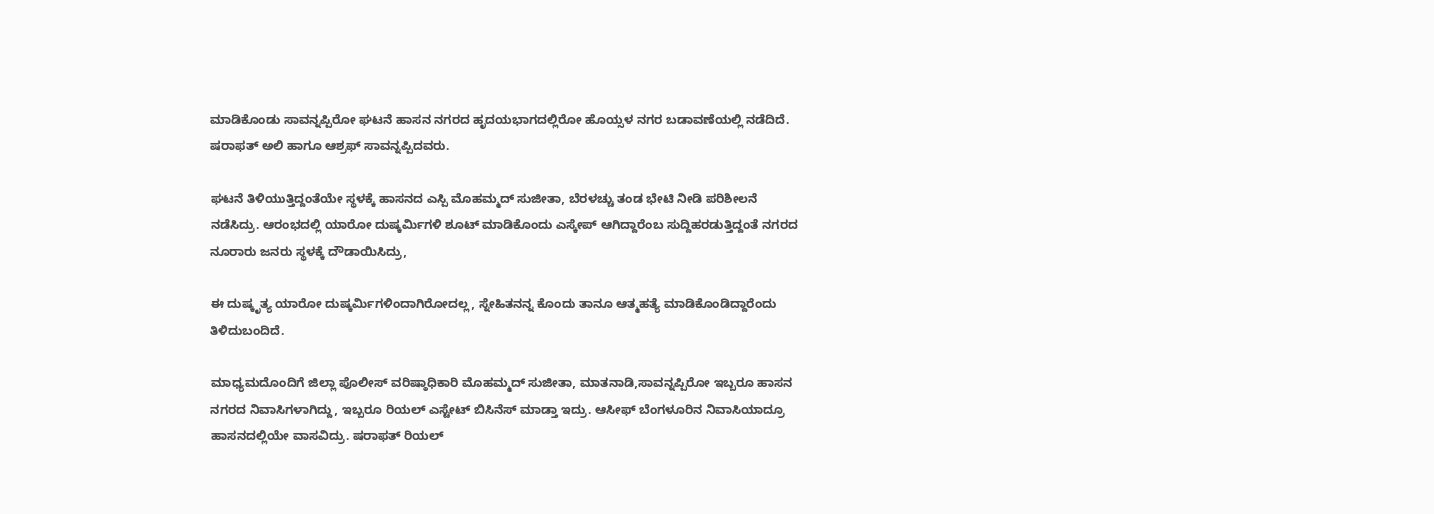ಮಾಡಿಕೊಂಡು ಸಾವನ್ನಪ್ಪಿರೋ ಘಟನೆ ಹಾಸನ ನಗರದ ಹೃದಯಭಾಗದಲ್ಲಿರೋ ಹೊಯ್ಸಳ ನಗರ ಬಡಾವಣೆಯಲ್ಲಿ ನಡೆದಿದೆ. ಷರಾಫತ್ ಅಲಿ ಹಾಗೂ ಆಶ್ರಫ್ ಸಾವನ್ನಪ್ಪಿದವರು.

ಘಟನೆ ತಿಳಿಯುತ್ತಿದ್ದಂತೆಯೇ ಸ್ಥಳಕ್ಕೆ ಹಾಸನದ ಎಸ್ಪಿ ಮೊಹಮ್ಮದ್ ಸುಜೀತಾ, ಬೆರಳಚ್ಚು ತಂಡ ಭೇಟಿ ನೀಡಿ ಪರಿಶೀಲನೆ ನಡೆಸಿದ್ರು. ಆರಂಭದಲ್ಲಿ ಯಾರೋ ದುಷ್ಕರ್ಮಿಗಳಿ ಶೂಟ್ ಮಾಡಿಕೊಂದು ಎಸ್ಕೇಪ್ ಆಗಿದ್ದಾರೆಂಬ ಸುದ್ದಿಹರಡುತ್ತಿದ್ದಂತೆ ನಗರದ ನೂರಾರು ಜನರು ಸ್ಥಳಕ್ಕೆ ದೌಡಾಯಿಸಿದ್ರು,

ಈ ದುಷ್ಕೃತ್ಯ ಯಾರೋ ದುಷ್ಕರ್ಮಿಗಳಿಂದಾಗಿರೋದಲ್ಲ, ಸ್ನೇಹಿತನನ್ನ ಕೊಂದು ತಾನೂ ಆತ್ಮಹತ್ಯೆ ಮಾಡಿಕೊಂಡಿದ್ದಾರೆಂದು ತಿಳಿದುಬಂದಿದೆ.

ಮಾಧ್ಯಮದೊಂದಿಗೆ ಜಿಲ್ಲಾ ಪೊಲೀಸ್ ವರಿಷ್ಠಾಧಿಕಾರಿ ಮೊಹಮ್ಮದ್ ಸುಜೀತಾ, ಮಾತನಾಡಿ,ಸಾವನ್ನಪ್ಪಿರೋ ಇಬ್ಬರೂ ಹಾಸನ ನಗರದ ನಿವಾಸಿಗಳಾಗಿದ್ದು, ಇಬ್ಬರೂ ರಿಯಲ್ ಎಸ್ಟೇಟ್ ಬಿಸಿನೆಸ್ ಮಾಡ್ತಾ ಇದ್ರು. ಆಸೀಫ್ ಬೆಂಗಳೂರಿನ ನಿವಾಸಿಯಾದ್ರೂ ಹಾಸನದಲ್ಲಿಯೇ ವಾಸವಿದ್ರು. ಷರಾಫತ್ ರಿಯಲ್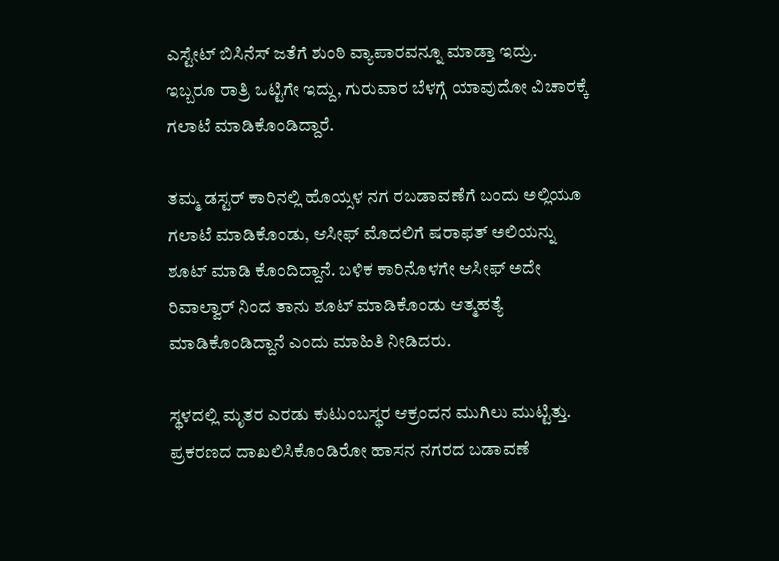ಎಸ್ಟೇಟ್ ಬಿಸಿನೆಸ್ ಜತೆಗೆ ಶುಂಠಿ ವ್ಯಾಪಾರವನ್ನೂ ಮಾಡ್ತಾ ಇದ್ರು. ಇಬ್ಬರೂ ರಾತ್ರಿ ಒಟ್ಟಿಗೇ ಇದ್ದು, ಗುರುವಾರ ಬೆಳಗ್ಗೆ ಯಾವುದೋ ವಿಚಾರಕ್ಕೆ ಗಲಾಟೆ ಮಾಡಿಕೊಂಡಿದ್ದಾರೆ.

ತಮ್ಮ ಡಸ್ಟರ್ ಕಾರಿನಲ್ಲಿ ಹೊಯ್ಸಳ ನಗ ರಬಡಾವಣೆಗೆ ಬಂದು ಅಲ್ಲಿಯೂ ಗಲಾಟೆ ಮಾಡಿಕೊಂಡು, ಆಸೀಫ್ ಮೊದಲಿಗೆ ಷರಾಫತ್ ಅಲಿಯನ್ನು ಶೂಟ್ ಮಾಡಿ ಕೊಂದಿದ್ದಾನೆ. ಬಳಿಕ ಕಾರಿನೊಳಗೇ ಆಸೀಫ್ ಅದೇ ರಿವಾಲ್ವಾರ್ ನಿಂದ ತಾನು ಶೂಟ್ ಮಾಡಿಕೊಂಡು ಆತ್ಮಹತ್ಯೆ ಮಾಡಿಕೊಂಡಿದ್ದಾನೆ ಎಂದು ಮಾಹಿತಿ ನೀಡಿದರು.

ಸ್ಥಳದಲ್ಲಿ ಮೃತರ ಎರಡು ಕುಟುಂಬಸ್ಥರ ಆಕ್ರಂದನ ಮುಗಿಲು ಮುಟ್ಟಿತ್ತು. ಪ್ರಕರಣದ ದಾಖಲಿಸಿಕೊಂಡಿರೋ ಹಾಸನ ನಗರದ ಬಡಾವಣೆ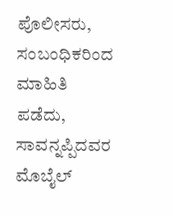ಪೊಲೀಸರು, ಸಂಬಂಧಿಕರಿಂದ ಮಾಹಿತಿ ಪಡೆದು, ಸಾವನ್ನಪ್ಪಿದವರ ಮೊಬೈಲ್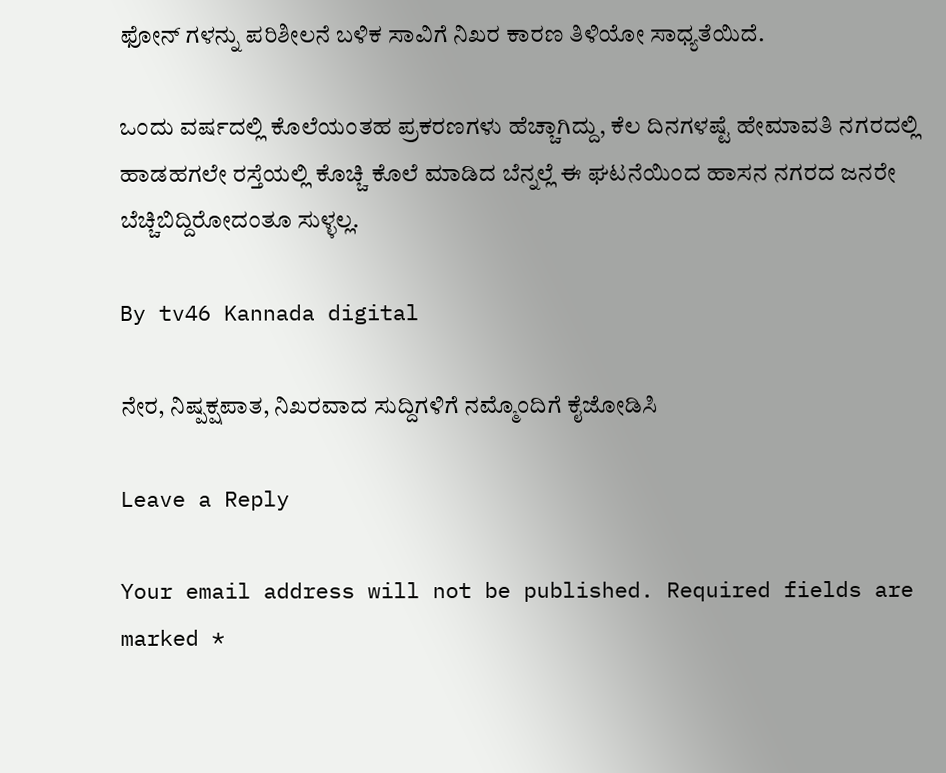ಫೋನ್ ಗಳನ್ನು ಪರಿಶೀಲನೆ ಬಳಿಕ ಸಾವಿಗೆ ನಿಖರ ಕಾರಣ ತಿಳಿಯೋ ಸಾಧ್ಯತೆಯಿದೆ.

ಒಂದು ವರ್ಷದಲ್ಲಿ ಕೊಲೆಯಂತಹ ಪ್ರಕರಣಗಳು ಹೆಚ್ಚಾಗಿದ್ದು, ಕೆಲ ದಿನಗಳಷ್ಟೆ ಹೇಮಾವತಿ ನಗರದಲ್ಲಿ ಹಾಡಹಗಲೇ ರಸ್ತೆಯಲ್ಲಿ ಕೊಚ್ಚಿ ಕೊಲೆ ಮಾಡಿದ ಬೆನ್ನಲ್ಲೆ ಈ ಘಟನೆಯಿಂದ ಹಾಸನ ನಗರದ ಜನರೇ ಬೆಚ್ಚಿಬಿದ್ದಿರೋದಂತೂ ಸುಳ್ಳಲ್ಲ.

By tv46 Kannada digital

ನೇರ, ನಿಷ್ಪಕ್ಷಪಾತ, ನಿಖರವಾದ ಸುದ್ದಿಗಳಿಗೆ ನಮ್ಮೊಂದಿಗೆ ಕೈಜೋಡಿಸಿ

Leave a Reply

Your email address will not be published. Required fields are marked *